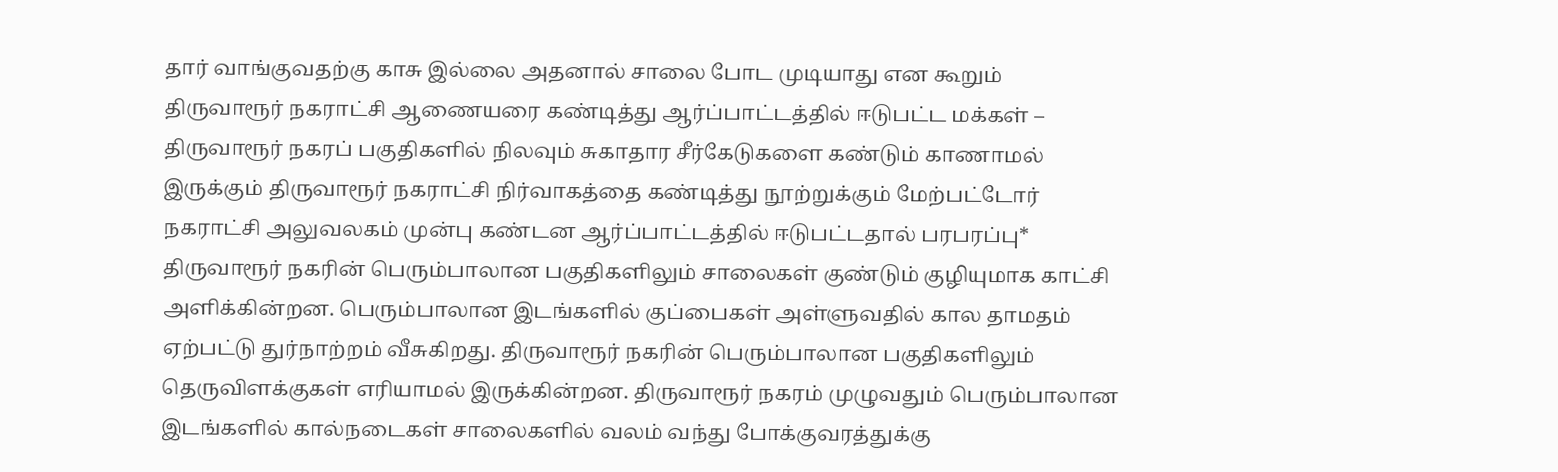தார் வாங்குவதற்கு காசு இல்லை அதனால் சாலை போட முடியாது என கூறும் திருவாரூர் நகராட்சி ஆணையரை கண்டித்து ஆர்ப்பாட்டத்தில் ஈடுபட்ட மக்கள் – திருவாரூர் நகரப் பகுதிகளில் நிலவும் சுகாதார சீர்கேடுகளை கண்டும் காணாமல் இருக்கும் திருவாரூர் நகராட்சி நிர்வாகத்தை கண்டித்து நூற்றுக்கும் மேற்பட்டோர் நகராட்சி அலுவலகம் முன்பு கண்டன ஆர்ப்பாட்டத்தில் ஈடுபட்டதால் பரபரப்பு*
திருவாரூர் நகரின் பெரும்பாலான பகுதிகளிலும் சாலைகள் குண்டும் குழியுமாக காட்சி அளிக்கின்றன. பெரும்பாலான இடங்களில் குப்பைகள் அள்ளுவதில் கால தாமதம் ஏற்பட்டு துர்நாற்றம் வீசுகிறது. திருவாரூர் நகரின் பெரும்பாலான பகுதிகளிலும் தெருவிளக்குகள் எரியாமல் இருக்கின்றன. திருவாரூர் நகரம் முழுவதும் பெரும்பாலான இடங்களில் கால்நடைகள் சாலைகளில் வலம் வந்து போக்குவரத்துக்கு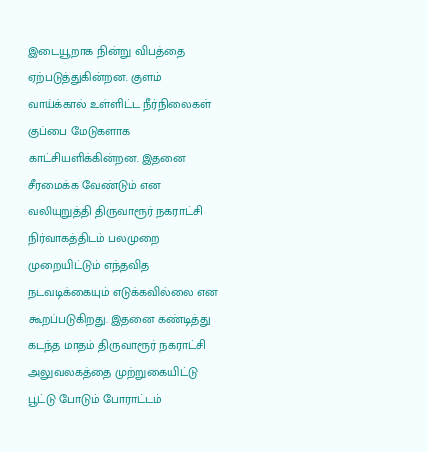இடையூறாக நின்று விபத்தை ஏற்படுத்துகின்றன. குளம் வாய்க்கால் உள்ளிட்ட நீர்நிலைகள் குப்பை மேடுகளாக காட்சியளிக்கின்றன. இதனை சீரமைக்க வேண்டும் என வலியுறுத்தி திருவாரூர் நகராட்சி நிர்வாகத்திடம் பலமுறை முறையிட்டும் எந்தவித நடவடிக்கையும் எடுக்கவில்லை என கூறப்படுகிறது. இதனை கண்டித்து கடந்த மாதம் திருவாரூர் நகராட்சி அலுவலகத்தை முற்றுகையிட்டு பூட்டு போடும் போராட்டம்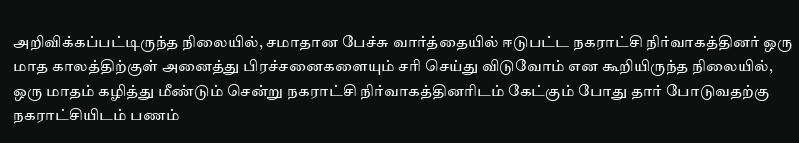அறிவிக்கப்பட்டிருந்த நிலையில், சமாதான பேச்சு வார்த்தையில் ஈடுபட்ட நகராட்சி நிர்வாகத்தினர் ஒரு மாத காலத்திற்குள் அனைத்து பிரச்சனைகளையும் சரி செய்து விடுவோம் என கூறியிருந்த நிலையில், ஒரு மாதம் கழித்து மீண்டும் சென்று நகராட்சி நிர்வாகத்தினரிடம் கேட்கும் போது தார் போடுவதற்கு நகராட்சியிடம் பணம்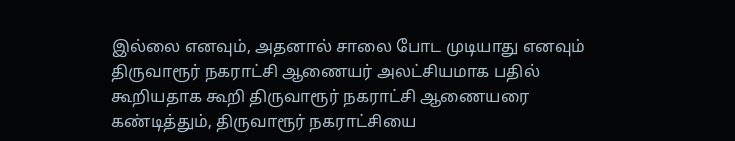இல்லை எனவும், அதனால் சாலை போட முடியாது எனவும் திருவாரூர் நகராட்சி ஆணையர் அலட்சியமாக பதில் கூறியதாக கூறி திருவாரூர் நகராட்சி ஆணையரை கண்டித்தும், திருவாரூர் நகராட்சியை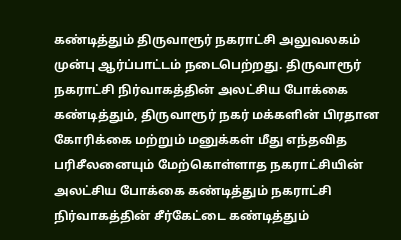கண்டித்தும் திருவாரூர் நகராட்சி அலுவலகம் முன்பு ஆர்ப்பாட்டம் நடைபெற்றது. திருவாரூர் நகராட்சி நிர்வாகத்தின் அலட்சிய போக்கை கண்டித்தும், திருவாரூர் நகர் மக்களின் பிரதான கோரிக்கை மற்றும் மனுக்கள் மீது எந்தவித பரிசீலனையும் மேற்கொள்ளாத நகராட்சியின் அலட்சிய போக்கை கண்டித்தும் நகராட்சி நிர்வாகத்தின் சீர்கேட்டை கண்டித்தும்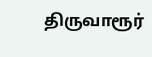திருவாரூர்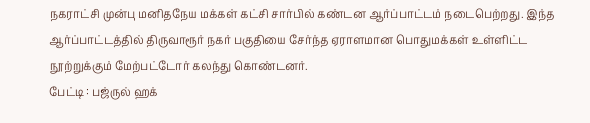நகராட்சி முன்பு மனிதநேய மக்கள் கட்சி சார்பில் கண்டன ஆர்ப்பாட்டம் நடைபெற்றது. இந்த ஆர்ப்பாட்டத்தில் திருவாரூர் நகர் பகுதியை சேர்ந்த ஏராளமான பொதுமக்கள் உள்ளிட்ட நூற்றுக்கும் மேற்பட்டோர் கலந்து கொண்டனர்.
பேட்டி : பஜ்ருல் ஹக்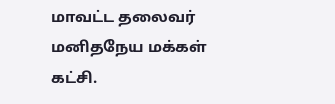மாவட்ட தலைவர் மனிதநேய மக்கள் கட்சி.